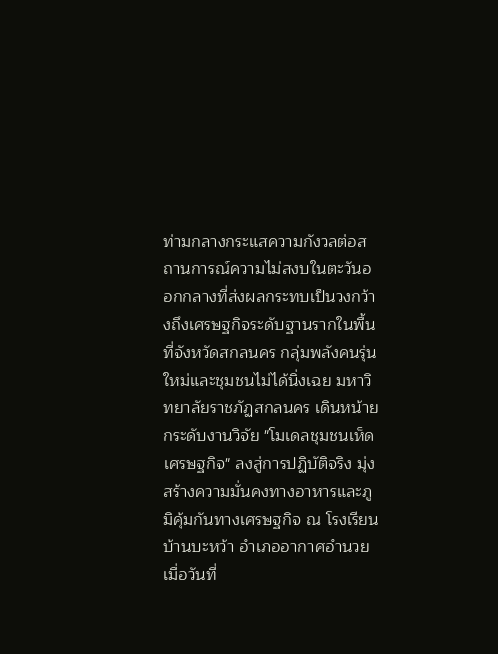ท่ามกลางกระแสความกังวลต่อสถานการณ์ความไม่สงบในตะวันออกกลางที่ส่งผลกระทบเป็นวงกว้างถึงเศรษฐกิจระดับฐานรากในพื้นที่จังหวัดสกลนคร กลุ่มพลังคนรุ่นใหม่และชุมชนไม่ได้นิ่งเฉย มหาวิทยาลัยราชภัฏสกลนคร เดินหน้ายกระดับงานวิจัย "โมเดลชุมชนเห็ดเศรษฐกิจ" ลงสู่การปฏิบัติจริง มุ่งสร้างความมั่นคงทางอาหารและภูมิคุ้มกันทางเศรษฐกิจ ณ โรงเรียนบ้านบะหว้า อำเภออากาศอำนวย
เมื่อวันที่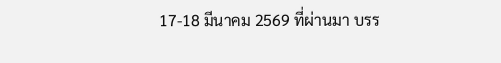17-18 มีนาคม 2569 ที่ผ่านมา บรร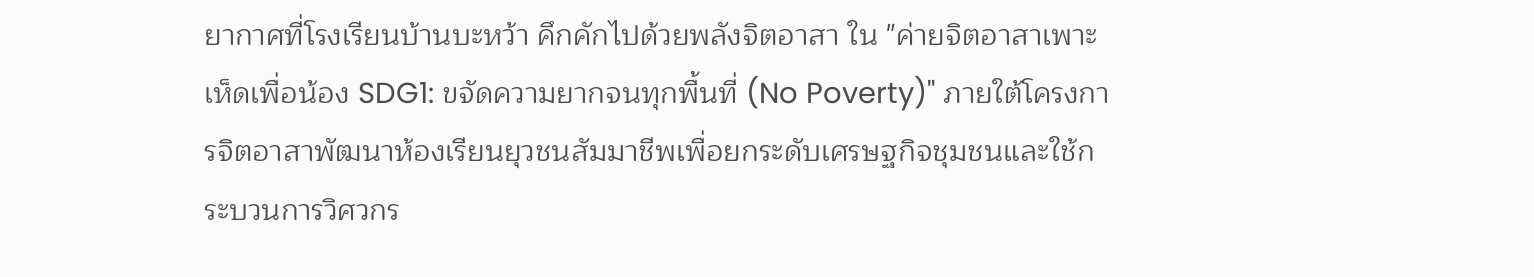ยากาศที่โรงเรียนบ้านบะหว้า คึกคักไปด้วยพลังจิตอาสา ใน "ค่ายจิตอาสาเพาะเห็ดเพื่อน้อง SDG1: ขจัดความยากจนทุกพื้นที่ (No Poverty)" ภายใต้โครงการจิตอาสาพัฒนาห้องเรียนยุวชนสัมมาชีพเพื่อยกระดับเศรษฐกิจชุมชนและใช้กระบวนการวิศวกร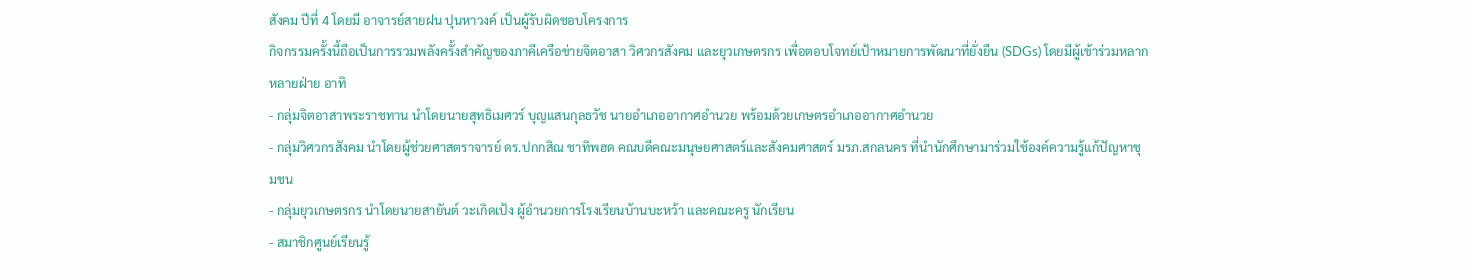สังคม ปีที่ 4 โดยมี อาจารย์สายฝน ปุนหาวงค์ เป็นผู้รับผิดชอบโครงการ
กิจกรรมครั้งนี้ถือเป็นการรวมพลังครั้งสำคัญของภาคีเครือข่ายจิตอาสา วิศวกรสังคม และยุวเกษตรกร เพื่อตอบโจทย์เป้าหมายการพัฒนาที่ยั่งยืน (SDGs) โดยมีผู้เข้าร่วมหลากหลายฝ่าย อาทิ
- กลุ่มจิตอาสาพระราชทาน นำโดยนายสุทธิเมศวร์ บุญแสนกุลธวัช นายอำเภออากาศอำนวย พร้อมด้วยเกษตรอำเภออากาศอำนวย
- กลุ่มวิศวกรสังคม นำโดยผู้ช่วยศาสตราจารย์ ดร.ปกกสิณ ชาทิพฮด คณบดีคณะมนุษยศาสตร์และสังคมศาสตร์ มรภ.สกลนคร ที่นำนักศึกษามาร่วมใช้องค์ความรู้แก้ปัญหาชุมชน
- กลุ่มยุวเกษตรกร นำโดยนายสายันต์ วะเกิดเป้ง ผู้อำนวยการโรงเรียนบ้านบะหว้า และคณะครู นักเรียน
- สมาชิกศูนย์เรียนรู้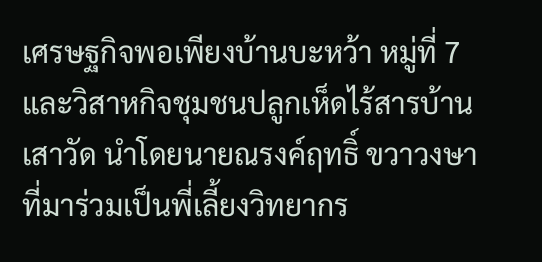เศรษฐกิจพอเพียงบ้านบะหว้า หมู่ที่ 7 และวิสาหกิจชุมชนปลูกเห็ดไร้สารบ้านเสาวัด นำโดยนายณรงค์ฤทธิ์ ขวาวงษา ที่มาร่วมเป็นพี่เลี้ยงวิทยากร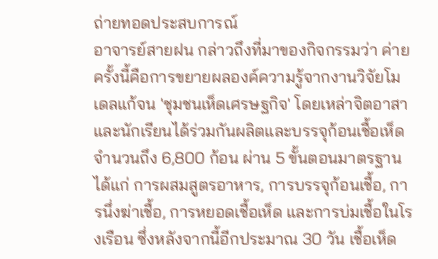ถ่ายทอดประสบการณ์
อาจารย์สายฝน กล่าวถึงที่มาของกิจกรรมว่า ค่ายครั้งนี้คือการขยายผลองค์ความรู้จากงานวิจัยโมเดลแก้จน 'ชุมชนเห็ดเศรษฐกิจ' โดยเหล่าจิตอาสาและนักเรียนได้ร่วมกันผลิตและบรรจุก้อนเชื้อเห็ดจำนวนถึง 6,800 ก้อน ผ่าน 5 ขั้นตอนมาตรฐาน ได้แก่ การผสมสูตรอาหาร, การบรรจุก้อนเชื้อ, การนึ่งฆ่าเชื้อ, การหยอดเชื้อเห็ด และการบ่มเชื้อในโรงเรือน ซึ่งหลังจากนี้อีกประมาณ 30 วัน เชื้อเห็ด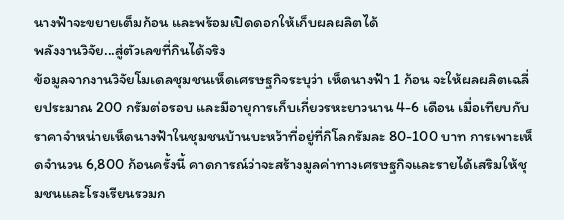นางฟ้าจะขยายเต็มก้อน และพร้อมเปิดดอกให้เก็บผลผลิตได้
พลังงานวิจัย...สู่ตัวเลขที่กินได้จริง
ข้อมูลจากงานวิจัยโมเดลชุมชนเห็ดเศรษฐกิจระบุว่า เห็ดนางฟ้า 1 ก้อน จะให้ผลผลิตเฉลี่ยประมาณ 200 กรัมต่อรอบ และมีอายุการเก็บเกี่ยวรหะยาวนาน 4-6 เดือน เมื่อเทียบกับราคาจำหน่ายเห็ดนางฟ้าในชุมชนบ้านบะหว้าที่อยู่ที่กิโลกรัมละ 80-100 บาท การเพาะเห็ดจำนวน 6,800 ก้อนครั้งนี้ คาดการณ์ว่าจะสร้างมูลค่าทางเศรษฐกิจและรายได้เสริมให้ชุมชนและโรงเรียนรวมก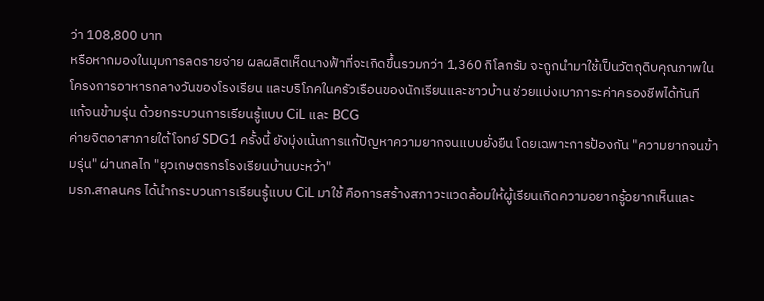ว่า 108,800 บาท
หรือหากมองในมุมการลดรายจ่าย ผลผลิตเห็ดนางฟ้าที่จะเกิดขึ้นรวมกว่า 1,360 กิโลกรัม จะถูกนำมาใช้เป็นวัตถุดิบคุณภาพในโครงการอาหารกลางวันของโรงเรียน และบริโภคในครัวเรือนของนักเรียนและชาวบ้าน ช่วยแบ่งเบาภาระค่าครองชีพได้ทันที
แก้จนข้ามรุ่น ด้วยกระบวนการเรียนรู้แบบ CiL และ BCG
ค่ายจิตอาสาภายใต้โจทย์ SDG1 ครั้งนี้ ยังมุ่งเน้นการแก้ปัญหาความยากจนแบบยั่งยืน โดยเฉพาะการป้องกัน "ความยากจนข้ามรุ่น" ผ่านกลไก "ยุวเกษตรกรโรงเรียนบ้านบะหว้า"
มรภ.สกลนคร ได้นำกระบวนการเรียนรู้แบบ CiL มาใช้ คือการสร้างสภาวะแวดล้อมให้ผู้เรียนเกิดความอยากรู้อยากเห็นและ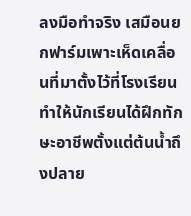ลงมือทำจริง เสมือนยกฟาร์มเพาะเห็ดเคลื่อนที่มาตั้งไว้ที่โรงเรียน ทำให้นักเรียนได้ฝึกทักษะอาชีพตั้งแต่ต้นน้ำถึงปลาย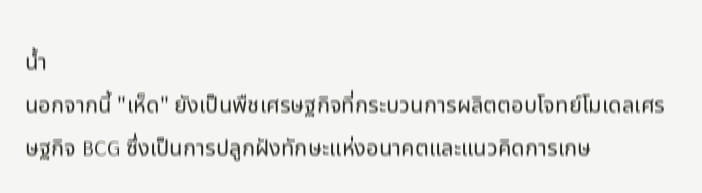น้ำ
นอกจากนี้ "เห็ด" ยังเป็นพืชเศรษฐกิจที่กระบวนการผลิตตอบโจทย์โมเดลเศรษฐกิจ BCG ซึ่งเป็นการปลูกฝังทักษะแห่งอนาคตและแนวคิดการเกษ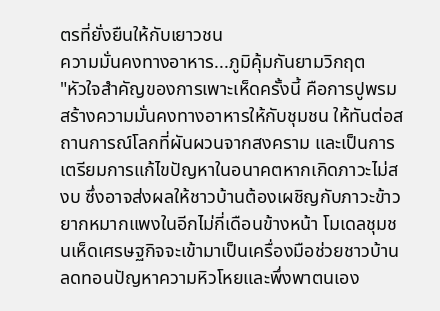ตรที่ยั่งยืนให้กับเยาวชน
ความมั่นคงทางอาหาร...ภูมิคุ้มกันยามวิกฤต
"หัวใจสำคัญของการเพาะเห็ดครั้งนี้ คือการปูพรมสร้างความมั่นคงทางอาหารให้กับชุมชน ให้ทันต่อสถานการณ์โลกที่ผันผวนจากสงคราม และเป็นการเตรียมการแก้ไขปัญหาในอนาคตหากเกิดภาวะไม่สงบ ซึ่งอาจส่งผลให้ชาวบ้านต้องเผชิญกับภาวะข้าวยากหมากแพงในอีกไม่กี่เดือนข้างหน้า โมเดลชุมชนเห็ดเศรษฐกิจจะเข้ามาเป็นเครื่องมือช่วยชาวบ้านลดทอนปัญหาความหิวโหยและพึ่งพาตนเอง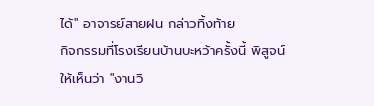ได้" อาจารย์สายฝน กล่าวทิ้งท้าย
กิจกรรมที่โรงเรียนบ้านบะหว้าครั้งนี้ พิสูจน์ให้เห็นว่า "งานวิ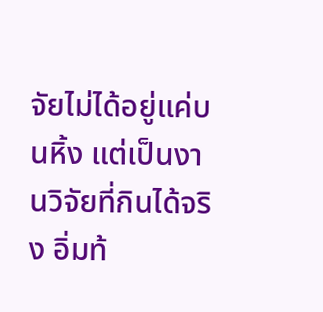จัยไม่ได้อยู่แค่บนหิ้ง แต่เป็นงานวิจัยที่กินได้จริง อิ่มท้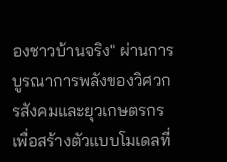องชาวบ้านจริง" ผ่านการบูรณาการพลังของวิศวกรสังคมและยุวเกษตรกร เพื่อสร้างตัวแบบโมเดลที่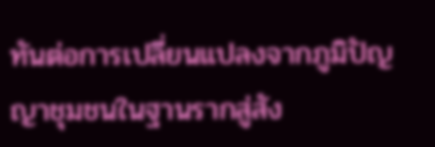ทันต่อการเปลี่ยนแปลงจากภูมิปัญญาชุมชนในฐานรากสู่สัง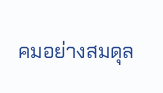คมอย่างสมดุล